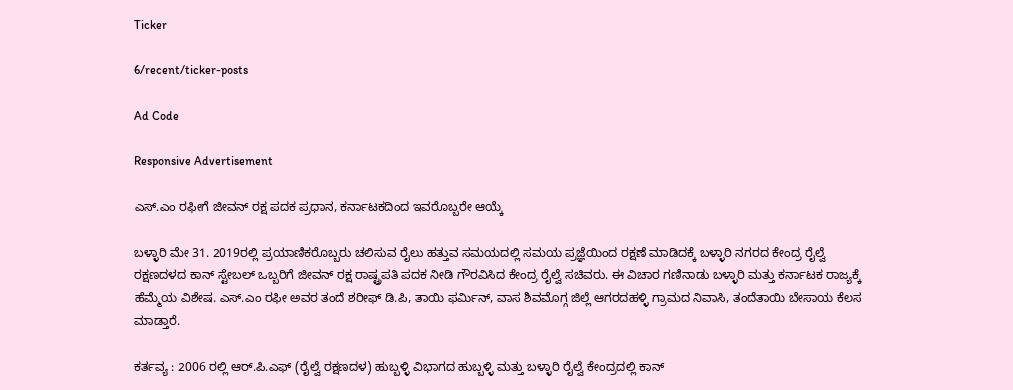Ticker

6/recent/ticker-posts

Ad Code

Responsive Advertisement

ಎಸ್.ಎಂ ರಫೀಗೆ ಜೀವನ್ ರಕ್ಷ ಪದಕ ಪ್ರಧಾನ, ಕರ್ನಾಟಕದಿಂದ ಇವರೊಬ್ಬರೇ ಆಯ್ಕೆ

ಬಳ್ಳಾರಿ ಮೇ 31. 2019ರಲ್ಲಿ ಪ್ರಯಾಣಿಕರೊಬ್ಬರು ಚಲಿಸುವ ರೈಲು ಹತ್ತುವ ಸಮಯದಲ್ಲಿ ಸಮಯ ಪ್ರಜ್ಞೆಯಿಂದ ರಕ್ಷಣೆ ಮಾಡಿದಕ್ಕೆ ಬಳ್ಳಾರಿ ನಗರದ ಕೇಂದ್ರ ರೈಲ್ವೆ ರಕ್ಷಣದಳದ ಕಾನ್ ಸ್ಟೇಬಲ್ ಒಬ್ಬರಿಗೆ ಜೀವನ್ ರಕ್ಷ ರಾಷ್ಟ್ರಪತಿ ಪದಕ ನೀಡಿ ಗೌರವಿಸಿದ ಕೇಂದ್ರ ರೈಲ್ವೆ ಸಚಿವರು. ಈ ವಿಚಾರ ಗಣಿನಾಡು ಬಳ್ಳಾರಿ ಮತ್ತು ಕರ್ನಾಟಕ ರಾಜ್ಯಕ್ಕೆ ಹೆಮ್ಮೆಯ ವಿಶೇಷ. ಎಸ್.ಎಂ ರಫೀ ಅವರ ತಂದೆ ಶರೀಫ್ ಡಿ.ಪಿ, ತಾಯಿ ಫರ್ಮಿನ್, ವಾಸ ಶಿವಮೊಗ್ಗ ಜಿಲ್ಲೆ ಆಗರದಹಳ್ಳಿ ಗ್ರಾಮದ ನಿವಾಸಿ, ತಂದೆತಾಯಿ ಬೇಸಾಯ ಕೆಲಸ ಮಾಡ್ತಾರೆ.

ಕರ್ತವ್ಯ : 2006 ರಲ್ಲಿ ಆರ್.ಪಿ.ಎಫ್ (ರೈಲ್ವೆ ರಕ್ಷಣದಳ) ಹುಬ್ಬಳ್ಳಿ ವಿಭಾಗದ ಹುಬ್ಬಳ್ಳಿ ಮತ್ತು ಬಳ್ಳಾರಿ ರೈಲ್ವೆ ಕೇಂದ್ರದಲ್ಲಿ ಕಾನ್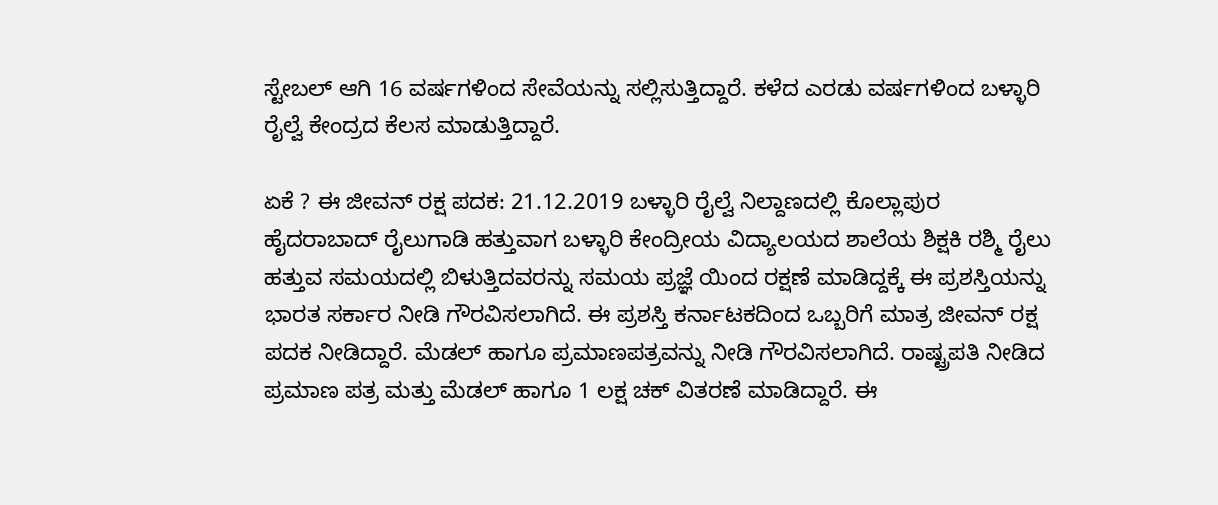ಸ್ಟೇಬಲ್ ಆಗಿ 16 ವರ್ಷಗಳಿಂದ ಸೇವೆಯನ್ನು ಸಲ್ಲಿಸುತ್ತಿದ್ದಾರೆ. ಕಳೆದ ಎರಡು ವರ್ಷಗಳಿಂದ ಬಳ್ಳಾರಿ ರೈಲ್ವೆ ಕೇಂದ್ರದ ಕೆಲಸ ಮಾಡುತ್ತಿದ್ದಾರೆ.

ಏಕೆ ? ಈ ಜೀವನ್ ರಕ್ಷ ಪದಕ: 21.12.2019 ಬಳ್ಳಾರಿ ರೈಲ್ವೆ ನಿಲ್ದಾಣದಲ್ಲಿ ಕೊಲ್ಲಾಪುರ ಹೈದರಾಬಾದ್ ರೈಲುಗಾಡಿ ಹತ್ತುವಾಗ ಬಳ್ಳಾರಿ ಕೇಂದ್ರೀಯ ವಿದ್ಯಾಲಯದ ಶಾಲೆಯ ಶಿಕ್ಷಕಿ ರಶ್ಮಿ ರೈಲು ಹತ್ತುವ ಸಮಯದಲ್ಲಿ ಬಿಳುತ್ತಿದವರನ್ನು ಸಮಯ ಪ್ರಜ್ಞೆ ಯಿಂದ ರಕ್ಷಣೆ ಮಾಡಿದ್ದಕ್ಕೆ ಈ ಪ್ರಶಸ್ತಿಯನ್ನು ಭಾರತ ಸರ್ಕಾರ ನೀಡಿ ಗೌರವಿಸಲಾಗಿದೆ. ಈ ಪ್ರಶಸ್ತಿ ಕರ್ನಾಟಕದಿಂದ ಒಬ್ಬರಿಗೆ ಮಾತ್ರ ಜೀವನ್ ರಕ್ಷ ಪದಕ ನೀಡಿದ್ದಾರೆ. ಮೆಡಲ್ ಹಾಗೂ ಪ್ರಮಾಣಪತ್ರವನ್ನು ನೀಡಿ ಗೌರವಿಸಲಾಗಿದೆ. ರಾಷ್ಟ್ರಪತಿ ನೀಡಿದ ಪ್ರಮಾಣ ಪತ್ರ ಮತ್ತು ಮೆಡಲ್ ಹಾಗೂ 1 ಲಕ್ಷ ಚಕ್ ವಿತರಣೆ ಮಾಡಿದ್ದಾರೆ. ಈ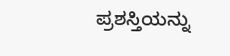ಪ್ರಶಸ್ತಿಯನ್ನು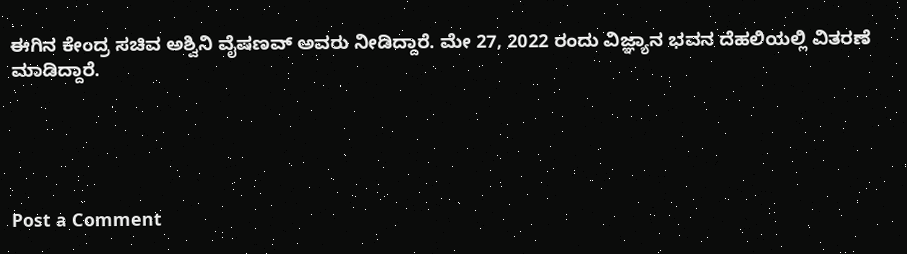ಈಗಿನ ಕೇಂದ್ರ ಸಚಿವ ಅಶ್ವಿನಿ ವೈಷಣವ್ ಅವರು ನೀಡಿದ್ದಾರೆ. ಮೇ 27, 2022 ರಂದು ವಿಜ್ಞ್ಯಾನ ಭವನ ದೆಹಲಿಯಲ್ಲಿ ವಿತರಣೆ ಮಾಡಿದ್ದಾರೆ.





Post a Comment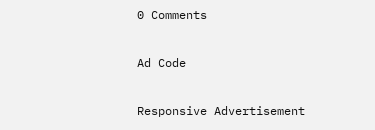0 Comments

Ad Code

Responsive Advertisement